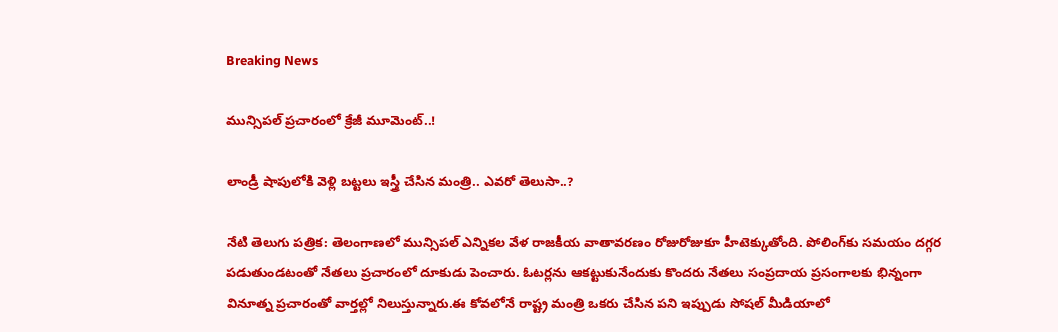Breaking News

మున్సిపల్ ప్రచారంలో క్రేజీ మూమెంట్..!

లాండ్రీ షాపులోకి వెళ్లి బట్టలు ఇస్త్రీ చేసిన మంత్రి.. ఎవరో తెలుసా..?

నేటి తెలుగు పత్రిక: తెలంగాణలో మున్సిపల్ ఎన్నికల వేళ రాజకీయ వాతావరణం రోజురోజుకూ హీటెక్కుతోంది. పోలింగ్‌కు సమయం దగ్గర పడుతుండటంతో నేతలు ప్రచారంలో దూకుడు పెంచారు. ఓటర్లను ఆకట్టుకునేందుకు కొందరు నేతలు సంప్రదాయ ప్రసంగాలకు భిన్నంగా వినూత్న ప్రచారంతో వార్తల్లో నిలుస్తున్నారు.ఈ కోవలోనే రాష్ట్ర మంత్రి ఒకరు చేసిన పని ఇప్పుడు సోషల్ మీడియాలో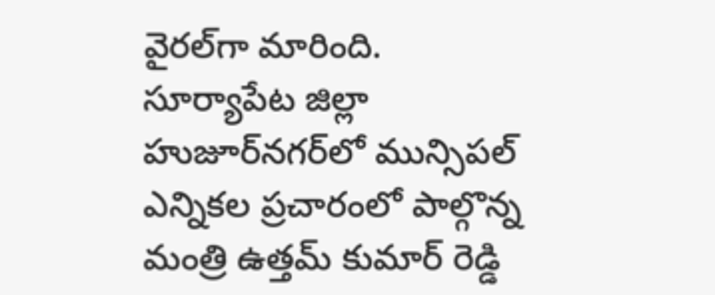వైరల్‌గా మారింది. సూర్యాపేట జిల్లా హుజూర్‌నగర్‌లో మున్సిపల్ ఎన్నికల ప్రచారంలో పాల్గొన్న మంత్రి ఉత్తమ్ కుమార్ రెడ్డి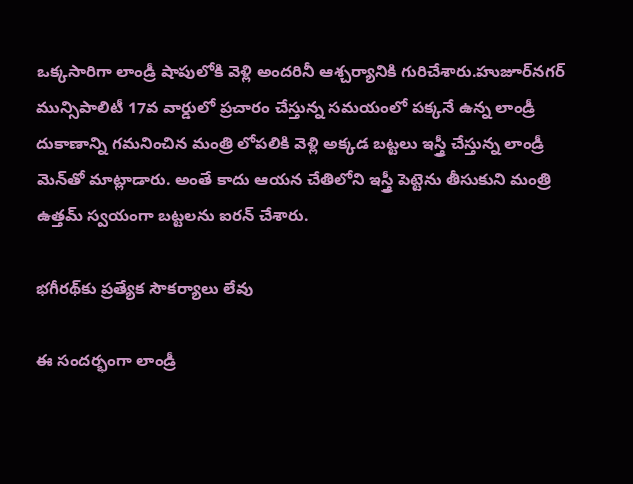ఒక్కసారిగా లాండ్రీ షాపులోకి వెళ్లి అందరినీ ఆశ్చర్యానికి గురిచేశారు.హుజూర్‌నగర్ మున్సిపాలిటీ 17వ వార్డులో ప్రచారం చేస్తున్న సమయంలో పక్కనే ఉన్న లాండ్రీ దుకాణాన్ని గమనించిన మంత్రి లోపలికి వెళ్లి అక్కడ బట్టలు ఇస్త్రీ చేస్తున్న లాండ్రీ మెన్‌తో మాట్లాడారు. అంతే కాదు ఆయన చేతిలోని ఇస్త్రీ పెట్టెను తీసుకుని మంత్రి ఉత్తమ్ స్వయంగా బట్టలను ఐరన్ చేశారు.

భగీరథ్‌కు ప్రత్యేక సౌకర్యాలు లేవు

ఈ సందర్భంగా లాండ్రీ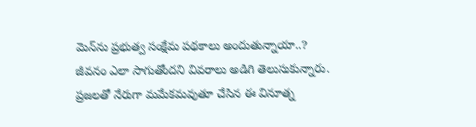మెన్‌ను ప్రభుత్వ సంక్షేమ పథకాలు అందుతున్నాయా..? జీవనం ఎలా సాగుతోందని వివరాలు అడిగి తెలుసుకున్నారు. ప్రజలతో నేరుగా మమేకమవుతూ చేసిన ఈ వినూత్న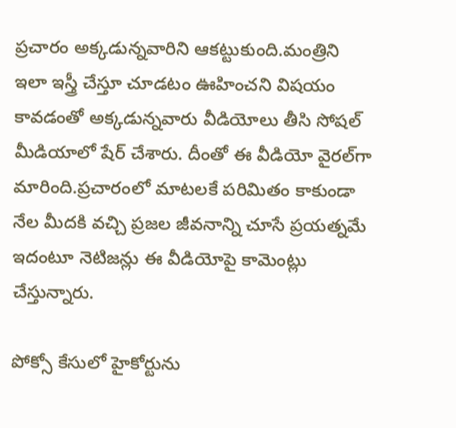ప్రచారం అక్కడున్నవారిని ఆకట్టుకుంది.మంత్రిని ఇలా ఇస్త్రీ చేస్తూ చూడటం ఊహించని విషయం కావడంతో అక్కడున్నవారు వీడియోలు తీసి సోషల్ మీడియాలో షేర్ చేశారు. దీంతో ఈ వీడియో వైరల్‌గా మారింది.ప్రచారంలో మాటలకే పరిమితం కాకుండా నేల మీదకి వచ్చి ప్రజల జీవనాన్ని చూసే ప్రయత్నమే ఇదంటూ నెటిజన్లు ఈ వీడియోపై కామెంట్లు చేస్తున్నారు.

పోక్సో కేసులో హైకోర్టును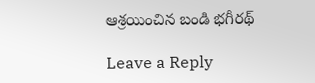ఆశ్రయించిన బండి భగీరథ్

Leave a Reply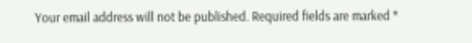Your email address will not be published. Required fields are marked *